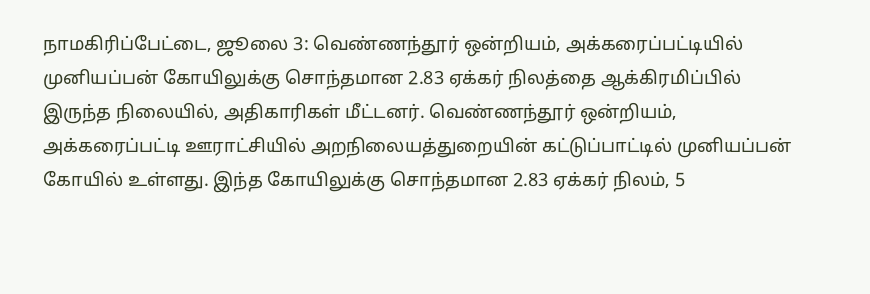நாமகிரிப்பேட்டை, ஜூலை 3: வெண்ணந்தூர் ஒன்றியம், அக்கரைப்பட்டியில் முனியப்பன் கோயிலுக்கு சொந்தமான 2.83 ஏக்கர் நிலத்தை ஆக்கிரமிப்பில் இருந்த நிலையில், அதிகாரிகள் மீட்டனர். வெண்ணந்தூர் ஒன்றியம், அக்கரைப்பட்டி ஊராட்சியில் அறநிலையத்துறையின் கட்டுப்பாட்டில் முனியப்பன் கோயில் உள்ளது. இந்த கோயிலுக்கு சொந்தமான 2.83 ஏக்கர் நிலம், 5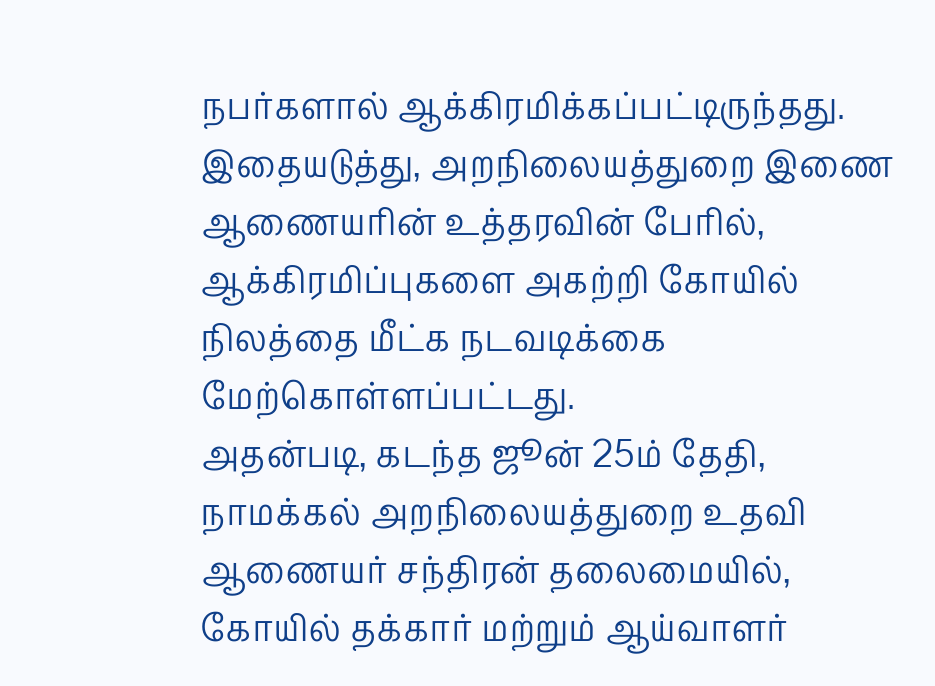நபர்களால் ஆக்கிரமிக்கப்பட்டிருந்தது. இதையடுத்து, அறநிலையத்துறை இணை ஆணையரின் உத்தரவின் பேரில், ஆக்கிரமிப்புகளை அகற்றி கோயில் நிலத்தை மீட்க நடவடிக்கை மேற்கொள்ளப்பட்டது.
அதன்படி, கடந்த ஜூன் 25ம் தேதி, நாமக்கல் அறநிலையத்துறை உதவி ஆணையர் சந்திரன் தலைமையில், கோயில் தக்கார் மற்றும் ஆய்வாளர்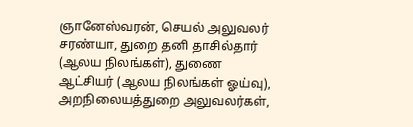ஞானேஸ்வரன், செயல் அலுவலர் சரண்யா, துறை தனி தாசில்தார் (ஆலய நிலங்கள்), துணை ஆட்சியர் (ஆலய நிலங்கள் ஓய்வு), அறநிலையத்துறை அலுவலர்கள்,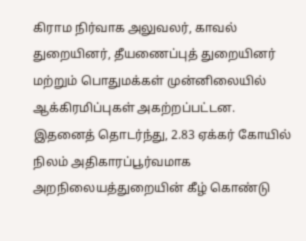கிராம நிர்வாக அலுவலர், காவல் துறையினர், தீயணைப்புத் துறையினர் மற்றும் பொதுமக்கள் முன்னிலையில் ஆக்கிரமிப்புகள் அகற்றப்பட்டன.
இதனைத் தொடர்ந்து, 2.83 ஏக்கர் கோயில் நிலம் அதிகாரப்பூர்வமாக அறநிலையத்துறையின் கீழ் கொண்டு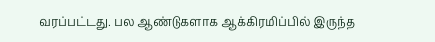வரப்பட்டது. பல ஆண்டுகளாக ஆக்கிரமிப்பில் இருந்த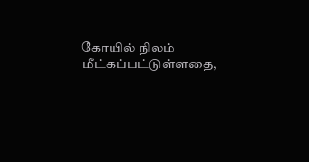கோயில் நிலம் மீட்கப்பட்டுள்ளதை,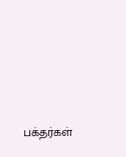பக்தர்கள்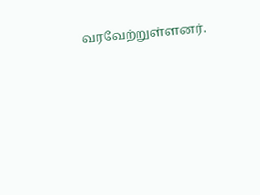வரவேற்றுள்ளனர்.